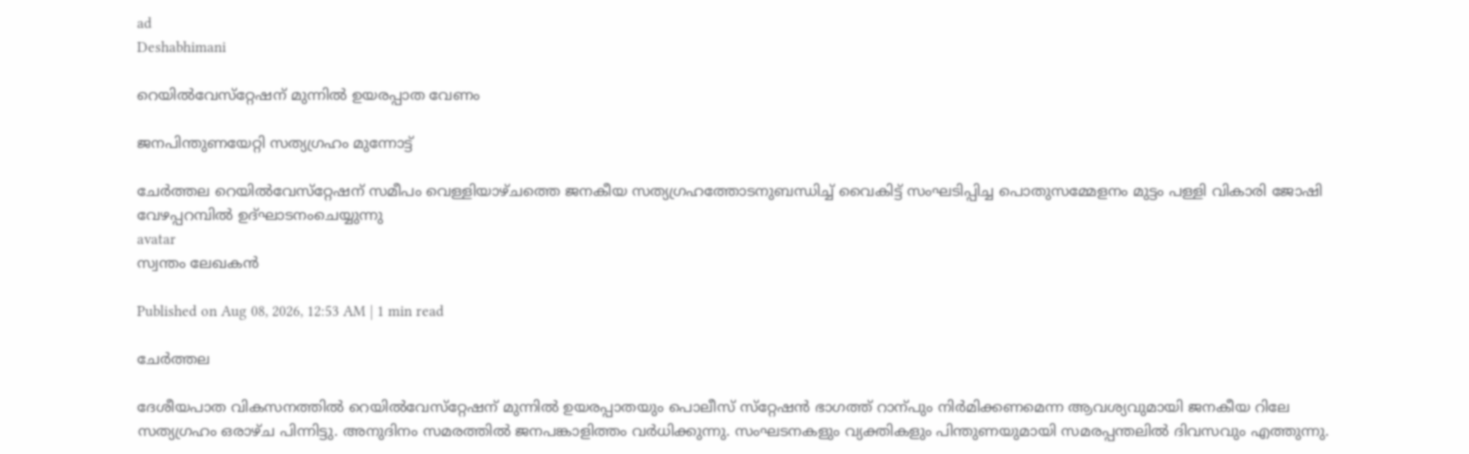ad
Deshabhimani

റെയിൽവേസ്‌റ്റേഷന്‌ മുന്നിൽ ഉയരപ്പാത വേണം

ജനപിന്തുണയേറ്റി സത്യഗ്രഹം മുന്നോട്ട്‌

ചേർത്തല റെയിൽവേസ്‌റ്റേഷന്‌ സമീപം വെള്ളിയാഴ്‌ചത്തെ ജനകീയ സത്യഗ്രഹത്തോടനുബന്ധിച്ച്‌ വൈകിട്ട്‌ സംഘടിപ്പിച്ച പൊതുസമ്മേളനം മുട്ടം പള്ളി വികാരി ജോഷി വേഴപ്പറമ്പിൽ ഉദ്‌ഘാടനംചെയ്യുന്നു
avatar
സ്വന്തം ലേഖകൻ

Published on Aug 08, 2026, 12:53 AM | 1 min read

ചേർത്തല

ദേശീയപാത വികസനത്തിൽ റെയിൽവേസ്‌റ്റേഷന് മുന്നിൽ ഉയരപ്പാതയും പൊലീസ് സ്‌റ്റേഷൻ ഭാഗത്ത് റാന്പും നിർമിക്കണമെന്ന ആവശ്യവുമായി ജനകീയ റിലേ സത്യഗ്രഹം ഒരാഴ്‌ച പിന്നിട്ടു. അനുദിനം സമരത്തിൽ ജനപങ്കാളിത്തം വർധിക്കുന്നു. സംഘടനകളും വ്യക്തികളും പിന്തുണയുമായി സമരപ്പന്തലിൽ ദിവസവും എത്തുന്നു.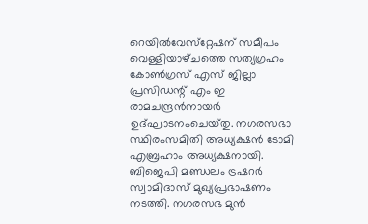റെയിൽവേസ്‌റ്റേഷന്‌ സമീപം വെള്ളിയാഴ്‌ചത്തെ സത്യഗ്രഹം കോൺഗ്രസ് എസ് ജില്ലാ പ്രസിഡന്റ് എം ഇ രാമചന്ദ്രൻനായർ ഉദ്ഘാടനംചെയ്‌തു. നഗരസഭാ സ്ഥിരംസമിതി അധ്യക്ഷൻ ടോമി എബ്രഹാം അധ്യക്ഷനായി. ബിജെപി മണ്ഡലം ട്രഷറർ സ്വാമിദാസ് മുഖ്യപ്രഭാഷണം നടത്തി. നഗരസഭ മുൻ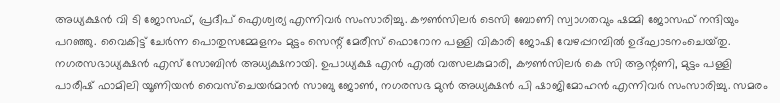അധ്യക്ഷൻ വി ടി ജോസഫ്, പ്രദീപ് ഐശ്വര്യ എന്നിവർ സംസാരിച്ചു. കൗൺസിലർ ടെസി ബോണി സ്വാഗതവും ഷമ്മി ജോസഫ് നന്ദിയും പറഞ്ഞു. വൈകിട്ട്‌ ചേർന്ന പൊതുസമ്മേളനം മുട്ടം സെന്റ്‌ മേരീസ് ഫൊറോന പള്ളി വികാരി ജോഷി വേഴപ്പറമ്പിൽ ഉദ്ഘാടനംചെയ്‌തു. നഗരസഭാധ്യക്ഷൻ എസ് സോബിൻ അധ്യക്ഷനായി. ഉപാധ്യക്ഷ എൻ എൽ വത്സലകുമാരി, കൗൺസിലർ കെ സി ആന്റണി, മുട്ടം പള്ളി പാരീഷ് ഫാമിലി യൂണിയൻ വൈസ്ചെയർമാൻ സാബു ജോൺ, നഗരസഭ മുൻ അധ്യക്ഷൻ പി ഷാജിമോഹൻ എന്നിവർ സംസാരിച്ചു. സമരം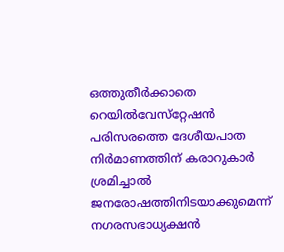ഒത്തുതീർക്കാതെ റെയിൽവേസ്‌റ്റേഷൻ പരിസരത്തെ ദേശീയപാത നിർമാണത്തിന്‌ കരാറുകാർ ശ്രമിച്ചാൽ ജനരോഷത്തിനിടയാക്കുമെന്ന് നഗരസഭാധ്യക്ഷൻ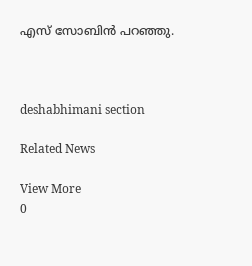എസ്‌ സോബിൻ പറഞ്ഞു.



deshabhimani section

Related News

View More
0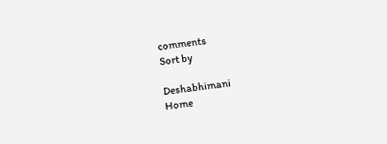comments
Sort by

Deshabhimani
Home